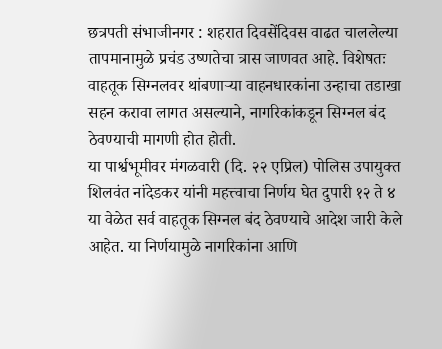छत्रपती संभाजीनगर : शहरात दिवसेंदिवस वाढत चाललेल्या तापमानामुळे प्रचंड उष्णतेचा त्रास जाणवत आहे. विशेषतः वाहतूक सिग्नलवर थांबणाऱ्या वाहनधारकांना उन्हाचा तडाखा सहन करावा लागत असल्याने, नागरिकांकडून सिग्नल बंद ठेवण्याची मागणी होत होती.
या पार्श्वभूमीवर मंगळवारी (दि. २२ एप्रिल) पोलिस उपायुक्त शिलवंत नांदेडकर यांनी महत्त्वाचा निर्णय घेत दुपारी १२ ते ४ या वेळेत सर्व वाहतूक सिग्नल बंद ठेवण्याचे आदेश जारी केले आहेत. या निर्णयामुळे नागरिकांना आणि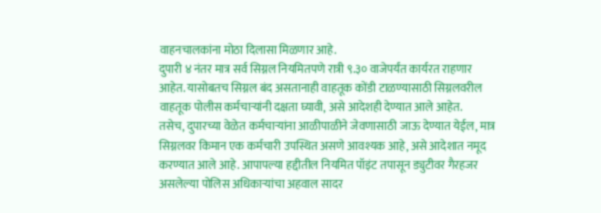वाहनचालकांना मोठा दिलासा मिळणार आहे.
दुपारी ४ नंतर मात्र सर्व सिग्नल नियमितपणे रात्री ९.३० वाजेपर्यंत कार्यरत राहणार आहेत. यासोबतच सिग्नल बंद असतानाही वाहतूक कोंडी टाळण्यासाठी सिग्नलवरील वाहतूक पोलीस कर्मचाऱ्यांनी दक्षता घ्यावी, असे आदेशही देण्यात आले आहेत.
तसेच, दुपारच्या वेळेत कर्मचाऱ्यांना आळीपाळीने जेवणासाठी जाऊ देण्यात येईल, मात्र सिग्नलवर किमान एक कर्मचारी उपस्थित असणे आवश्यक आहे, असे आदेशात नमूद करण्यात आले आहे. आपापल्या हद्दीतील नियमित पॉइंट तपासून ड्युटीवर गैरहजर असलेल्या पोलिस अधिकाऱ्यांचा अहवाल सादर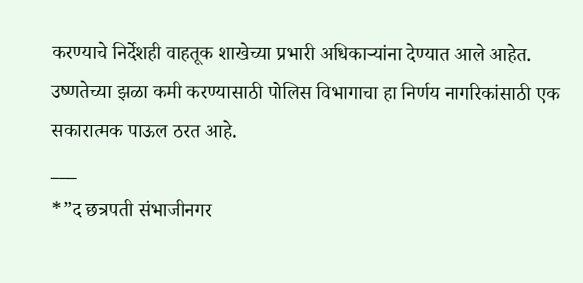करण्याचे निर्देशही वाहतूक शाखेच्या प्रभारी अधिकाऱ्यांना देण्यात आले आहेत.
उष्णतेच्या झळा कमी करण्यासाठी पोलिस विभागाचा हा निर्णय नागरिकांसाठी एक सकारात्मक पाऊल ठरत आहे.
___
*”द छत्रपती संभाजीनगर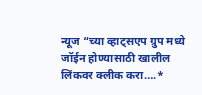न्यूज “च्या व्हाट्सएप ग्रुप मध्ये जॉईन होण्यासाठी खालील लिंकवर क्लीक करा….*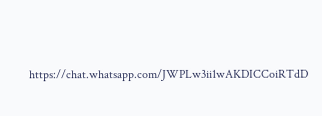https://chat.whatsapp.com/JWPLw3ii1wAKDICCoiRTdD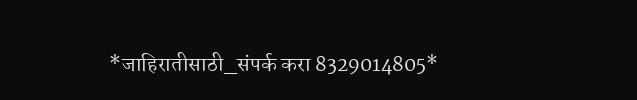*जाहिरातीसाठी_संपर्क करा 8329014805*